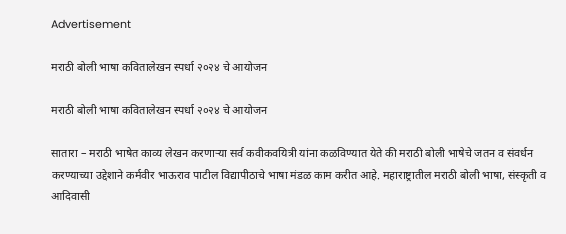Advertisement

मराठी बोली भाषा कवितालेखन स्पर्धा २०२४ चे आयोजन

मराठी बोली भाषा कवितालेखन स्पर्धा २०२४ चे आयोजन

सातारा – मराठी भाषेत काव्य लेखन करणाऱ्या सर्व कवीकवयित्री यांना कळविण्यात येते की मराठी बोली भाषेचे जतन व संवर्धन करण्याच्या उद्देशाने कर्मवीर भाऊराव पाटील विद्यापीठाचे भाषा मंडळ काम करीत आहे. महाराष्ट्रातील मराठी बोली भाषा, संस्कृती व आदिवासी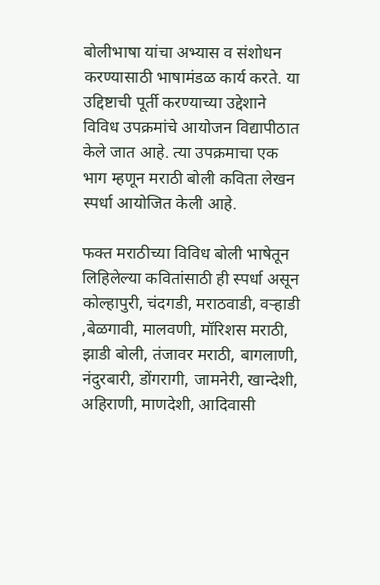बोलीभाषा यांचा अभ्यास व संशोधन करण्यासाठी भाषामंडळ कार्य करते. या उद्दिष्टाची पूर्ती करण्याच्या उद्देशाने विविध उपक्रमांचे आयोजन विद्यापीठात केले जात आहे. त्या उपक्रमाचा एक भाग म्हणून मराठी बोली कविता लेखन स्पर्धा आयोजित केली आहे.

फक्त मराठीच्या विविध बोली भाषेतून लिहिलेल्या कवितांसाठी ही स्पर्धा असून कोल्हापुरी, चंदगडी, मराठवाडी, वऱ्हाडी ,बेळगावी, मालवणी, मॉरिशस मराठी, झाडी बोली, तंजावर मराठी, बागलाणी, नंदुरबारी, डोंगरागी, जामनेरी, खान्देशी, अहिराणी, माणदेशी, आदिवासी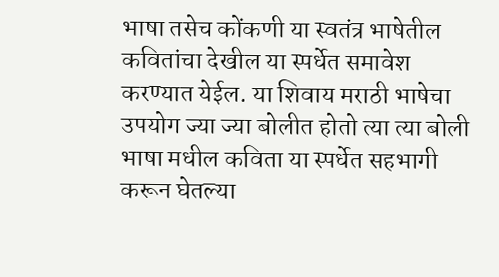भाषा तसेच कोंकणी या स्वतंत्र भाषेतील कवितांचा देखील या स्पर्धेत समावेश करण्यात येईल. या शिवाय मराठी भाषेचा उपयोग ज्या ज्या बोलीत होतो त्या त्या बोली भाषा मधील कविता या स्पर्धेत सहभागी करून घेतल्या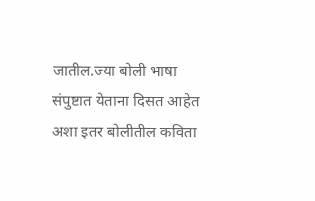जातील.ज्या बोली भाषा संपुष्टात येताना दिसत आहेत अशा इतर बोलीतील कविता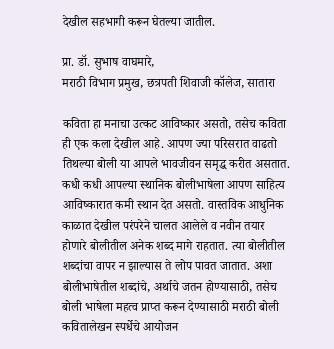देखील सहभागी करून घेतल्या जातील.

प्रा. डॉ. सुभाष वाघमारे,
मराठी विभाग प्रमुख, छत्रपती शिवाजी कॉलेज, सातारा

कविता हा मनाचा उत्कट आविष्कार असतो, तसेच कविता ही एक कला देखील आहे. आपण ज्या परिसरात वाढतो तिथल्या बोली या आपले भावजीवन समृद्ध करीत असतात. कधी कधी आपल्या स्थानिक बोलीभाषेला आपण साहित्य आविष्कारात कमी स्थान देत असतो. वास्तविक आधुनिक काळात देखील परंपरेने चालत आलेले व नवीन तयार होणारे बोलीतील अनेक शब्द मागे राहतात. त्या बोलीतील शब्दांचा वापर न झाल्यास ते लोप पावत जातात. अशा बोलीभाषेतील शब्दांचे, अर्थाचे जतन होण्यासाठी, तसेच बोली भाषेला महत्व प्राप्त करून देण्यासाठी मराठी बोली कवितालेखन स्पर्धेचे आयोजन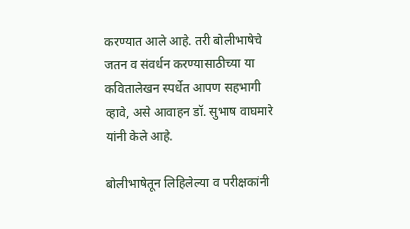करण्यात आले आहे. तरी बोलीभाषेचे जतन व संवर्धन करण्यासाठीच्या या कवितालेखन स्पर्धेत आपण सहभागी व्हावे, असे आवाहन डॉ. सुभाष वाघमारे यांनी केले आहे.

बोलीभाषेतून लिहिलेल्या व परीक्षकांनी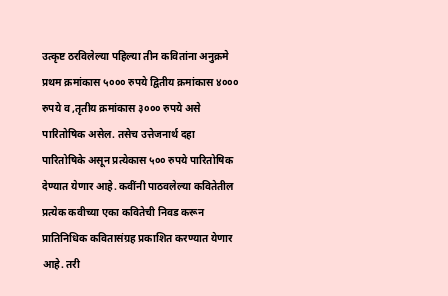उत्कृष्ट ठरविलेल्या पहिल्या तीन कवितांना अनुक्रमे प्रथम क्रमांकास ५००० रुपये द्वितीय क्रमांकास ४००० रुपये व ,तृतीय क्रमांकास ३००० रुपये असे पारितोषिक असेल. तसेच उत्तेजनार्थ दहा पारितोषिके असून प्रत्येकास ५०० रुपये पारितोषिक देण्यात येणार आहे. कवींनी पाठवलेल्या कवितेतील प्रत्येक कवीच्या एका कवितेची निवड करून प्रातिनिधिक कवितासंग्रह प्रकाशित करण्यात येणार आहे. तरी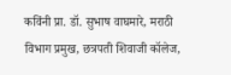कविंनी प्रा. डॉ. सुभाष वाघमारे, मराठी विभाग प्रमुख, छत्रपती शिवाजी कॉलेज,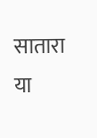सातारा या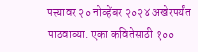पत्त्यावर २० नोव्हेंबर २०२४ अखेरपर्यंत पाठवाव्या. एका कवितेसाठी १००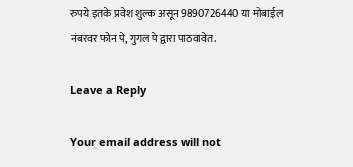रुपये इतके प्रवेश शुल्क असून 9890726440 या मोबाईल नंबरवर फोन पे, गुगल पे द्वारा पाठवावेत.

Leave a Reply

Your email address will not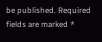be published. Required fields are marked *